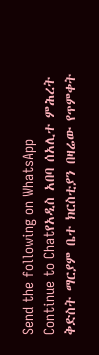Send the following on WhatsApp
Continue to Chatየአዲስ አበባ ሰአሊተ ምሕረት ቅድስት ማርያም ቤተ ክርስቲያን በዛሬው የጥምቀት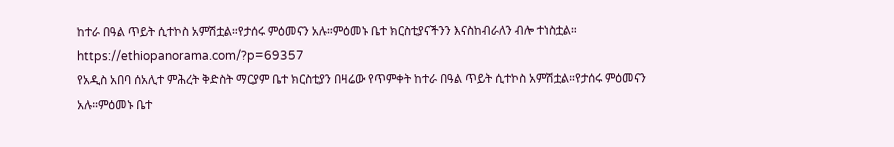ከተራ በዓል ጥይት ሲተኮስ አምሽቷል።የታሰሩ ምዕመናን አሉ።ምዕመኑ ቤተ ክርስቲያናችንን እናስከብራለን ብሎ ተነስቷል። https://ethiopanorama.com/?p=69357
የአዲስ አበባ ሰአሊተ ምሕረት ቅድስት ማርያም ቤተ ክርስቲያን በዛሬው የጥምቀት ከተራ በዓል ጥይት ሲተኮስ አምሽቷል።የታሰሩ ምዕመናን አሉ።ምዕመኑ ቤተ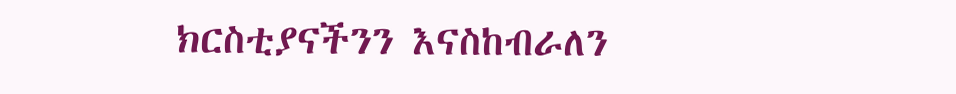ክርስቲያናችንን እናስከብራለን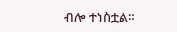ብሎ ተነስቷል።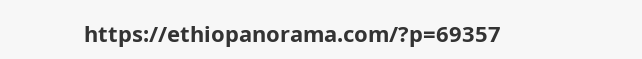https://ethiopanorama.com/?p=69357